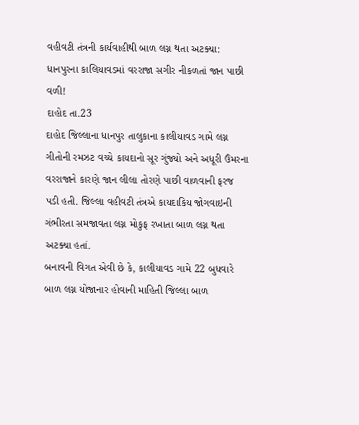વહીવટી તંત્રની કાર્યવાહીથી બાળ લગ્ન થતા અટક્યા:
ધાનપુરના કાલિયાવડમાં વરરાજા સગીર નીકળતાં જાન પાછી વળી!
દાહોદ તા.23
દાહોદ જિલ્લાના ધાનપુર તાલુકાના કાલીયાવડ ગામે લગ્ન ગીતોની રમઝટ વચ્ચે કાયદાનો સૂર ગુંજ્યો અને અધૂરી ઉંમરના વરરાજાને કારણે જાન લીલા તોરણે પાછી વાળવાની ફરજ પડી હતી. જિલ્લા વહીવટી તંત્રએ કાયદાકિય જોગવાઇની ગંભીરતા સમજાવતા લગ્ન મોકુફ રખાતા બાળ લગ્ન થતા અટક્યા હતાં.
બનાવની વિગત એવી છે કે, કાલીયાવડ ગામે 22 બુધવારે બાળ લગ્ન યોજાનાર હોવાની માહિતી જિલ્લા બાળ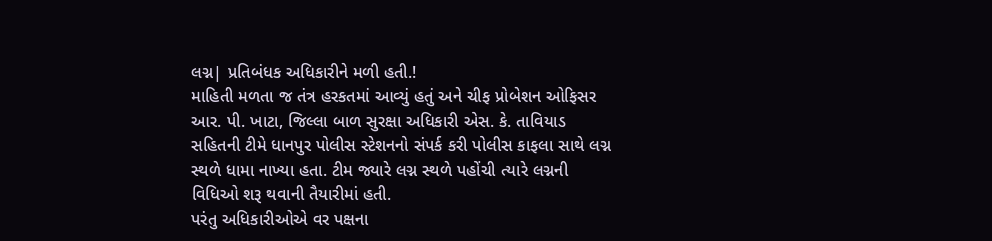લગ્ન| પ્રતિબંધક અધિકારીને મળી હતી.!
માહિતી મળતા જ તંત્ર હરકતમાં આવ્યું હતું અને ચીફ પ્રોબેશન ઓફિસર આર. પી. ખાટા, જિલ્લા બાળ સુરક્ષા અધિકારી એસ. કે. તાવિયાડ સહિતની ટીમે ધાનપુર પોલીસ સ્ટેશનનો સંપર્ક કરી પોલીસ કાફલા સાથે લગ્ન સ્થળે ધામા નાખ્યા હતા. ટીમ જ્યારે લગ્ન સ્થળે પહોંચી ત્યારે લગ્નની વિધિઓ શરૂ થવાની તૈયારીમાં હતી.
પરંતુ અધિકારીઓએ વર પક્ષના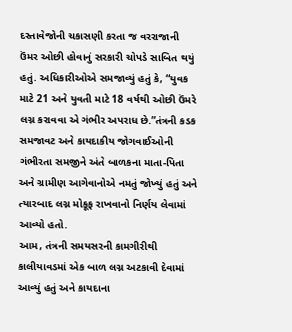દસ્તાવેજોની ચકાસણી કરતા જ વરરાજાની ઉંમર ઓછી હોવાનું સરકારી ચોપડે સાબિત થયું હતું. અધિકારીઓએ સમજાવ્યું હતું કે, “યુવક માટે 21 અને યુવતી માટે 18 વર્ષથી ઓછી ઉંમરે લગ્ન કરાવવા એ ગંભીર અપરાધ છે.”તંત્રની કડક સમજાવટ અને કાયદાકીય જોગવાઈઓની ગંભીરતા સમજીને અંતે બાળકના માતા-પિતા અને ગ્રામીણ આગેવાનોએ નમતું જોખ્યું હતું અને ત્યારબાદ લગ્ન મોકૂફ રાખવાનો નિર્ણય લેવામાં આવ્યો હતો.
આમ, તંત્રની સમયસરની કામગીરીથી કાલીયાવડમાં એક બાળ લગ્ન અટકાવી દેવામાં આવ્યું હતું અને કાયદાના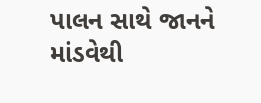પાલન સાથે જાનને માંડવેથી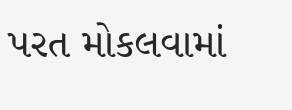પરત મોકલવામાં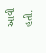આવી હતી.